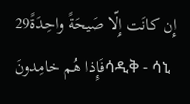29إِن كانَت إِلّا صَيحَةً واحِدَةً فَإِذا هُم خامِدونَሳዲቅ - ሳኒ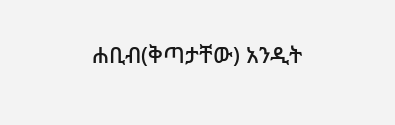ሐቢብ(ቅጣታቸው) አንዲት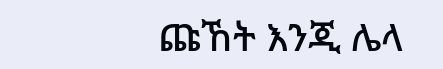ጩኸት እንጂ ሌላ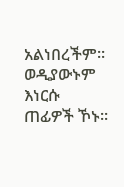አልነበረችም፡፡ ወዲያውኑም እነርሱ ጠፊዎች ኾኑ፡፡